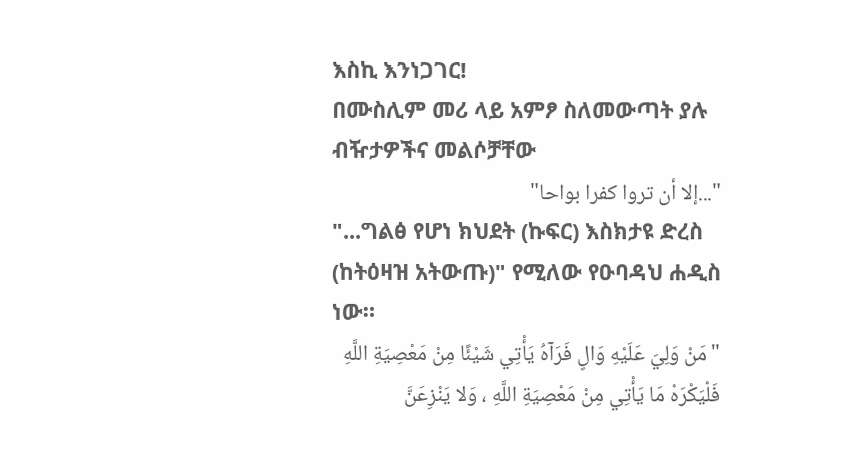እስኪ እንነጋገር!
በሙስሊም መሪ ላይ አምፆ ስለመውጣት ያሉ ብዥታዎችና መልሶቻቸው
"...إلا أن تروا كفرا بواحا"
"...ግልፅ የሆነ ክህደት (ኩፍር) እስክታዩ ድረስ (ከትዕዛዝ አትውጡ)" የሚለው የዑባዳህ ሐዲስ ነው።
"مَنْ وَلِيَ عَلَيْهِ وَالٍ فَرَآهُ يَأْتِي شَيْئًا مِنْ مَعْصِيَةِ اللَّهِ فَلْيَكْرَهْ مَا يَأْتِي مِنْ مَعْصِيَةِ اللَّهِ ، وَلا يَنْزِعَنَّ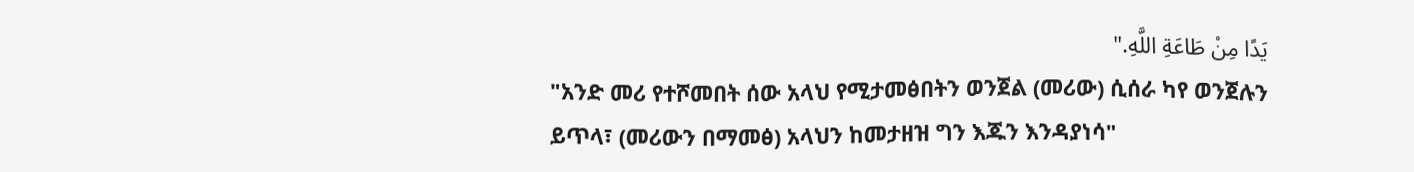يَدًا مِنْ طَاعَةِ اللَّهِ."
"አንድ መሪ የተሾመበት ሰው አላህ የሚታመፅበትን ወንጀል (መሪው) ሲሰራ ካየ ወንጀሉን ይጥላ፣ (መሪውን በማመፅ) አላህን ከመታዘዝ ግን እጁን እንዳያነሳ"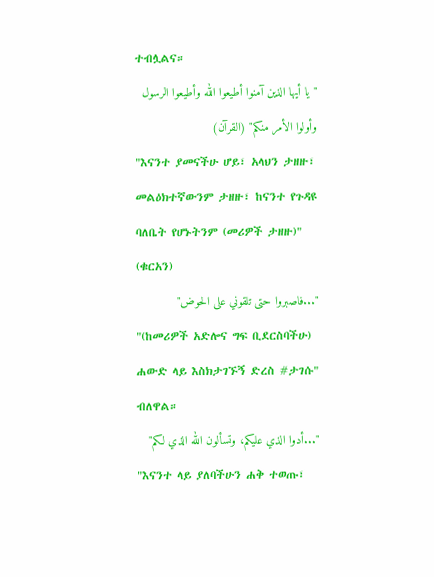ተብሏልና።
"يا أيها الذين آمنوا أطيعوا الله وأطيعوا الرسول وأولوا الأمر منكم" (القرآن)
"እናንተ ያመናችሁ ሆይ፣ አላህን ታዘዙ፣ መልዕክተኛውንም ታዘዙ፣ ከናንተ የጉዳዩ ባለቤት የሆኑትንም (መሪዎች ታዘዙ)" (ቁርአን)
"...فاصبروا حتى تلقوني على الحوض"
"(ከመሪዎች አድሎና ግፍ ቢደርስባችሁ) ሐውድ ላይ እስክታገኙኝ ድረስ #ታገሱ" ብለዋል።
"...أدوا الذي عليكم، وتسألون الله الذي لكم"
"እናንተ ላይ ያለባችሁን ሐቅ ተወጡ፣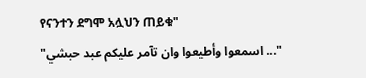የናንተን ደግሞ አሏህን ጠይቁ"
"... اسمعوا وأطيعوا وان تآمر عليكم عبد حبشي"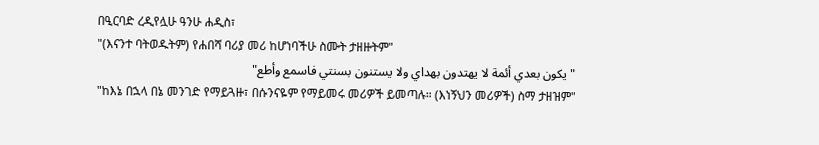በዒርባድ ረዲየሏሁ ዓንሁ ሐዲስ፣
"(እናንተ ባትወዱትም) የሐበሻ ባሪያ መሪ ከሆነባችሁ ስሙት ታዘዙትም"
"يكون بعدي أئمة لا يهتدون بهداي ولا يستنون بسنتي فاسمع وأطع"
"ከእኔ በኋላ በኔ መንገድ የማይጓዙ፣ በሱንናዬም የማይመሩ መሪዎች ይመጣሉ። (እነኝህን መሪዎች) ስማ ታዘዝም"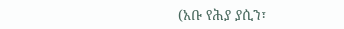(አቡ የሕያ ያሲን፣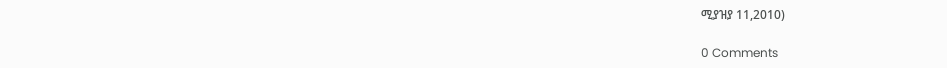ሚያዝያ 11,2010)

0 Comments